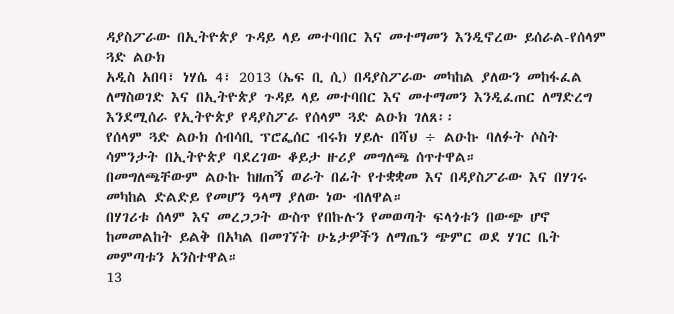ዳያስፖራው በኢትዮጵያ ጉዳይ ላይ መተባበር እና መተማመን እንዲኖረው ይሰራል-የሰላም ጓድ ልዑክ
አዲስ አበባ፣ ነሃሴ 4፣ 2013 (ኤፍ ቢ ሲ) በዳያስፖራው መካከል ያለውን መከፋፈል ለማስወገድ እና በኢትዮጵያ ጉዳይ ላይ መተባበር እና መተማመን እንዲፈጠር ለማድረግ እንደሚሰራ የኢትዮጵያ የዳያስፖራ የሰላም ጓድ ልዑክ ገለጸ፡፡
የሰላም ጓድ ልዑክ ሰብሳቢ ፕሮፌሰር ብሩክ ሃይሉ በሻህ ÷ ልዑኩ ባለፉት ሶስት ሳምንታት በኢትዮጵያ ባደረገው ቆይታ ዙሪያ መግለጫ ሰጥተዋል።
በመግለጫቸውም ልዑኩ ከዘጠኝ ወራት በፊት የተቋቋመ እና በዳያስፖራው እና በሃገሩ መካከል ድልድይ የመሆን ዓላማ ያለው ነው ብለዋል።
በሃገሪቱ ሰላም እና መረጋጋት ውስጥ የበኩሉን የመወጣት ፍላጎቱን በውጭ ሆኖ ከመመልከት ይልቅ በአካል በመገኘት ሁኔታዎችን ለማጤን ጭምር ወደ ሃገር ቤት መምጣቱን አንስተዋል።
13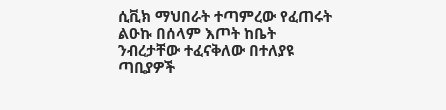ሲቪክ ማህበራት ተጣምረው የፈጠሩት ልዑኩ በሰላም እጦት ከቤት ንብረታቸው ተፈናቅለው በተለያዩ ጣቢያዎች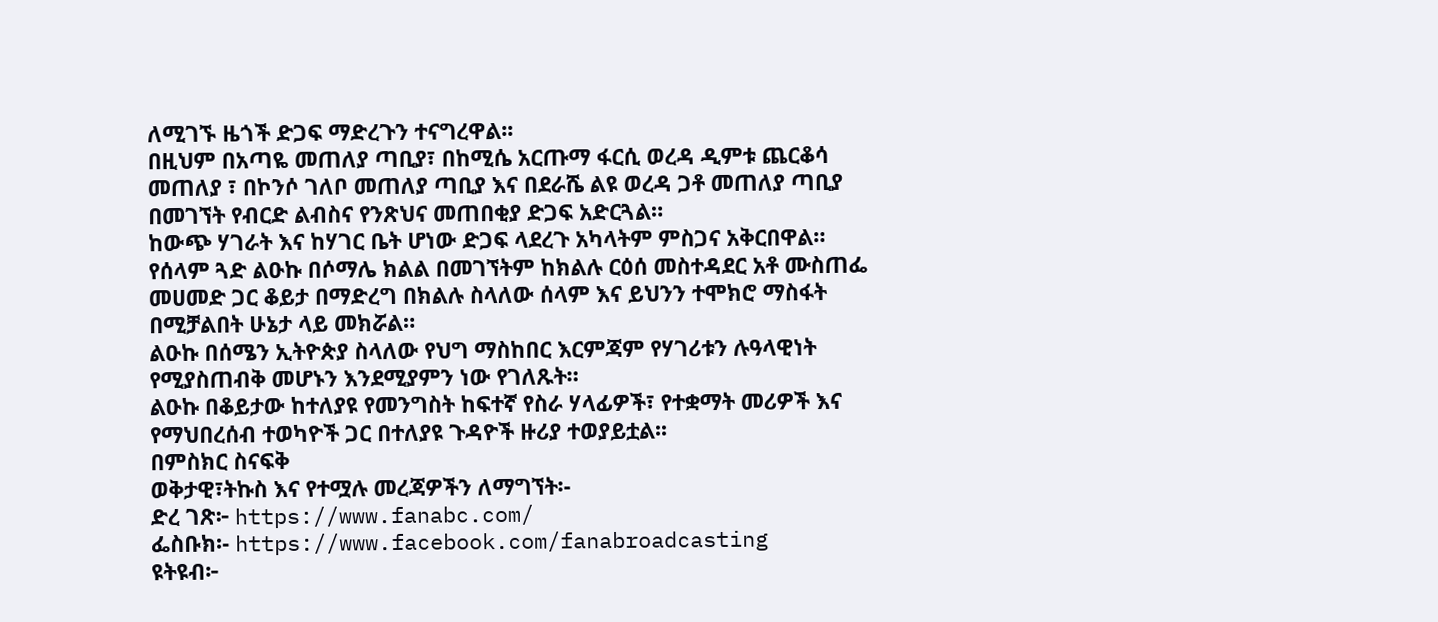ለሚገኙ ዜጎች ድጋፍ ማድረጉን ተናግረዋል፡፡
በዚህም በአጣዬ መጠለያ ጣቢያ፣ በከሚሴ አርጡማ ፋርሲ ወረዳ ዲምቱ ጨርቆሳ መጠለያ ፣ በኮንሶ ገለቦ መጠለያ ጣቢያ እና በደራሼ ልዩ ወረዳ ጋቶ መጠለያ ጣቢያ በመገኘት የብርድ ልብስና የንጽህና መጠበቂያ ድጋፍ አድርጓል።
ከውጭ ሃገራት እና ከሃገር ቤት ሆነው ድጋፍ ላደረጉ አካላትም ምስጋና አቅርበዋል።
የሰላም ጓድ ልዑኩ በሶማሌ ክልል በመገኘትም ከክልሉ ርዕሰ መስተዳደር አቶ ሙስጠፌ መሀመድ ጋር ቆይታ በማድረግ በክልሉ ስላለው ሰላም እና ይህንን ተሞክሮ ማስፋት በሚቻልበት ሁኔታ ላይ መክሯል።
ልዑኩ በሰሜን ኢትዮጵያ ስላለው የህግ ማስከበር እርምጃም የሃገሪቱን ሉዓላዊነት የሚያስጠብቅ መሆኑን እንደሚያምን ነው የገለጹት።
ልዑኩ በቆይታው ከተለያዩ የመንግስት ከፍተኛ የስራ ሃላፊዎች፣ የተቋማት መሪዎች እና የማህበረሰብ ተወካዮች ጋር በተለያዩ ጉዳዮች ዙሪያ ተወያይቷል፡፡
በምስክር ስናፍቅ
ወቅታዊ፣ትኩስ እና የተሟሉ መረጃዎችን ለማግኘት፡-
ድረ ገጽ፦ https://www.fanabc.com/
ፌስቡክ፡- https://www.facebook.com/fanabroadcasting
ዩትዩብ፦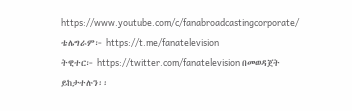https://www.youtube.com/c/fanabroadcastingcorporate/
ቴሌግራም፦ https://t.me/fanatelevision
ትዊተር፦ https://twitter.com/fanatelevision በመወዳጀት ይከታተሉን፡፡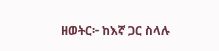ዘወትር፦ ከእኛ ጋር ስላሉ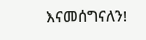እናመሰግናለን!